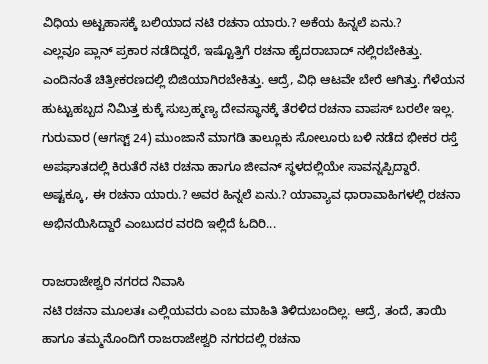ವಿಧಿಯ ಅಟ್ಟಹಾಸಕ್ಕೆ ಬಲಿಯಾದ ನಟಿ ರಚನಾ ಯಾರು.? ಅಕೆಯ ಹಿನ್ನಲೆ ಏನು.?
ಎಲ್ಲವೂ ಪ್ಲಾನ್ ಪ್ರಕಾರ ನಡೆದಿದ್ದರೆ, ಇಷ್ಟೊತ್ತಿಗೆ ರಚನಾ ಹೈದರಾಬಾದ್ ನಲ್ಲಿರಬೇಕಿತ್ತು. ಎಂದಿನಂತೆ ಚಿತ್ರೀಕರಣದಲ್ಲಿ ಬಿಜಿಯಾಗಿರಬೇಕಿತ್ತು. ಆದ್ರೆ, ವಿಧಿ ಆಟವೇ ಬೇರೆ ಆಗಿತ್ತು. ಗೆಳೆಯನ ಹುಟ್ಟುಹಬ್ಬದ ನಿಮಿತ್ತ ಕುಕ್ಕೆ ಸುಬ್ರಹ್ಮಣ್ಯ ದೇವಸ್ಥಾನಕ್ಕೆ ತೆರಳಿದ ರಚನಾ ವಾಪಸ್ ಬರಲೇ ಇಲ್ಲ.
ಗುರುವಾರ (ಆಗಸ್ಟ್ 24) ಮುಂಜಾನೆ ಮಾಗಡಿ ತಾಲ್ಲೂಕು ಸೋಲೂರು ಬಳಿ ನಡೆದ ಭೀಕರ ರಸ್ತೆ ಅಪಘಾತದಲ್ಲಿ ಕಿರುತೆರೆ ನಟಿ ರಚನಾ ಹಾಗೂ ಜೀವನ್ ಸ್ಥಳದಲ್ಲಿಯೇ ಸಾವನ್ನಪ್ಪಿದ್ದಾರೆ.
ಅಷ್ಟಕ್ಕೂ, ಈ ರಚನಾ ಯಾರು.? ಅವರ ಹಿನ್ನಲೆ ಏನು.? ಯಾವ್ಯಾವ ಧಾರಾವಾಹಿಗಳಲ್ಲಿ ರಚನಾ ಅಭಿನಯಿಸಿದ್ದಾರೆ ಎಂಬುದರ ವರದಿ ಇಲ್ಲಿದೆ ಓದಿರಿ...

ರಾಜರಾಜೇಶ್ವರಿ ನಗರದ ನಿವಾಸಿ
ನಟಿ ರಚನಾ ಮೂಲತಃ ಎಲ್ಲಿಯವರು ಎಂಬ ಮಾಹಿತಿ ತಿಳಿದುಬಂದಿಲ್ಲ. ಆದ್ರೆ, ತಂದೆ, ತಾಯಿ ಹಾಗೂ ತಮ್ಮನೊಂದಿಗೆ ರಾಜರಾಜೇಶ್ವರಿ ನಗರದಲ್ಲಿ ರಚನಾ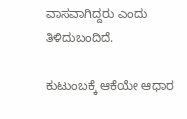ವಾಸವಾಗಿದ್ದರು ಎಂದು ತಿಳಿದುಬಂದಿದೆ.

ಕುಟುಂಬಕ್ಕೆ ಆಕೆಯೇ ಆಧಾರ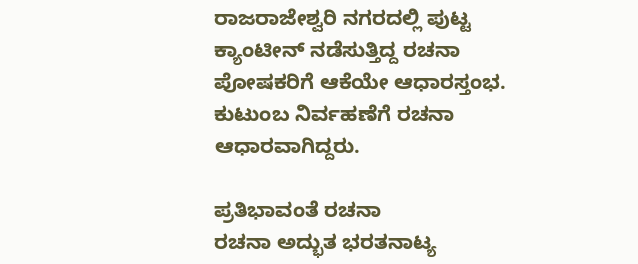ರಾಜರಾಜೇಶ್ವರಿ ನಗರದಲ್ಲಿ ಪುಟ್ಟ ಕ್ಯಾಂಟೀನ್ ನಡೆಸುತ್ತಿದ್ದ ರಚನಾ ಪೋಷಕರಿಗೆ ಆಕೆಯೇ ಆಧಾರಸ್ತಂಭ. ಕುಟುಂಬ ನಿರ್ವಹಣೆಗೆ ರಚನಾ ಆಧಾರವಾಗಿದ್ದರು.

ಪ್ರತಿಭಾವಂತೆ ರಚನಾ
ರಚನಾ ಅದ್ಭುತ ಭರತನಾಟ್ಯ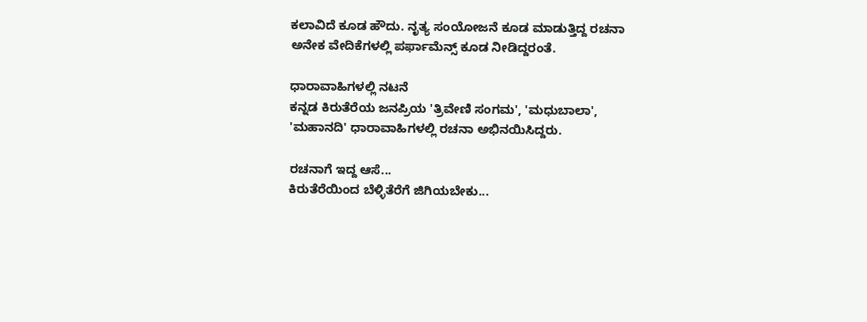ಕಲಾವಿದೆ ಕೂಡ ಹೌದು. ನೃತ್ಯ ಸಂಯೋಜನೆ ಕೂಡ ಮಾಡುತ್ತಿದ್ದ ರಚನಾ ಅನೇಕ ವೇದಿಕೆಗಳಲ್ಲಿ ಪರ್ಫಾಮೆನ್ಸ್ ಕೂಡ ನೀಡಿದ್ದರಂತೆ.

ಧಾರಾವಾಹಿಗಳಲ್ಲಿ ನಟನೆ
ಕನ್ನಡ ಕಿರುತೆರೆಯ ಜನಪ್ರಿಯ 'ತ್ರಿವೇಣಿ ಸಂಗಮ', 'ಮಧುಬಾಲಾ', 'ಮಹಾನದಿ' ಧಾರಾವಾಹಿಗಳಲ್ಲಿ ರಚನಾ ಅಭಿನಯಿಸಿದ್ದರು.

ರಚನಾಗೆ ಇದ್ದ ಆಸೆ...
ಕಿರುತೆರೆಯಿಂದ ಬೆಳ್ಳಿತೆರೆಗೆ ಜಿಗಿಯಬೇಕು...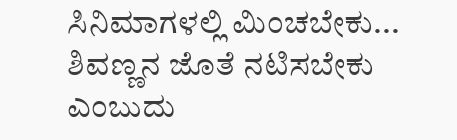ಸಿನಿಮಾಗಳಲ್ಲಿ ಮಿಂಚಬೇಕು... ಶಿವಣ್ಣನ ಜೊತೆ ನಟಿಸಬೇಕು ಎಂಬುದು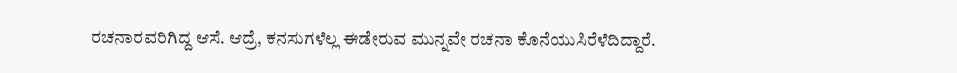ರಚನಾರವರಿಗಿದ್ದ ಆಸೆ. ಆದ್ರೆ, ಕನಸುಗಳೆಲ್ಲ ಈಡೇರುವ ಮುನ್ನವೇ ರಚನಾ ಕೊನೆಯುಸಿರೆಳೆದಿದ್ದಾರೆ.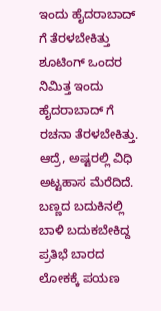ಇಂದು ಹೈದರಾಬಾದ್ ಗೆ ತೆರಳಬೇಕಿತ್ತು
ಶೂಟಿಂಗ್ ಒಂದರ ನಿಮಿತ್ತ ಇಂದು ಹೈದರಾಬಾದ್ ಗೆ ರಚನಾ ತೆರಳಬೇಕಿತ್ತು. ಆದ್ರೆ, ಅಷ್ಟರಲ್ಲಿ ವಿಧಿ ಅಟ್ಟಹಾಸ ಮೆರೆದಿದೆ. ಬಣ್ಣದ ಬದುಕಿನಲ್ಲಿ ಬಾಳಿ ಬದುಕಬೇಕಿದ್ದ ಪ್ರತಿಭೆ ಬಾರದ ಲೋಕಕ್ಕೆ ಪಯಣ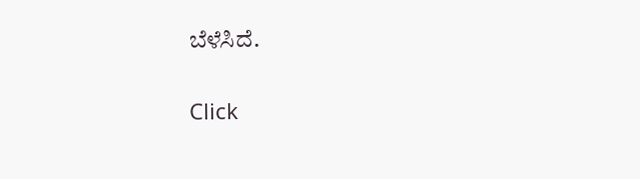ಬೆಳೆಸಿದೆ.


Click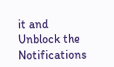it and Unblock the Notifications